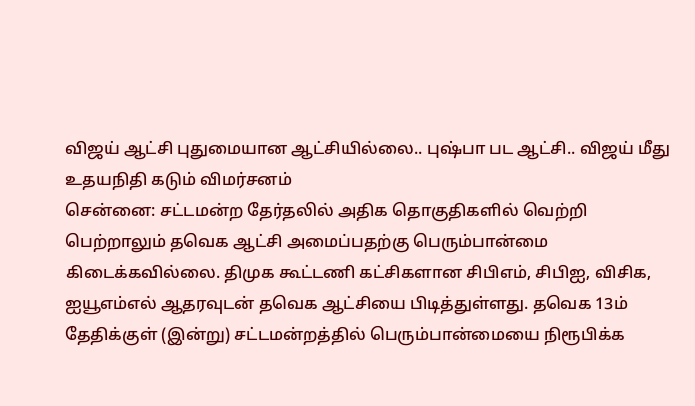விஜய் ஆட்சி புதுமையான ஆட்சியில்லை.. புஷ்பா பட ஆட்சி.. விஜய் மீது உதயநிதி கடும் விமர்சனம்
சென்னை: சட்டமன்ற தேர்தலில் அதிக தொகுதிகளில் வெற்றி பெற்றாலும் தவெக ஆட்சி அமைப்பதற்கு பெரும்பான்மை கிடைக்கவில்லை. திமுக கூட்டணி கட்சிகளான சிபிஎம், சிபிஐ, விசிக, ஐயூஎம்எல் ஆதரவுடன் தவெக ஆட்சியை பிடித்துள்ளது. தவெக 13ம் தேதிக்குள் (இன்று) சட்டமன்றத்தில் பெரும்பான்மையை நிரூபிக்க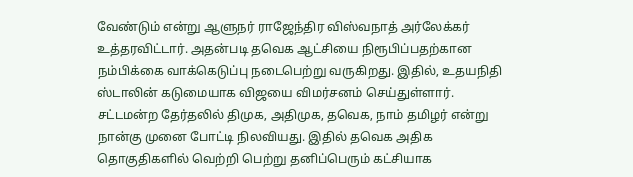வேண்டும் என்று ஆளுநர் ராஜேந்திர விஸ்வநாத் அர்லேக்கர் உத்தரவிட்டார். அதன்படி தவெக ஆட்சியை நிரூபிப்பதற்கான நம்பிக்கை வாக்கெடுப்பு நடைபெற்று வருகிறது. இதில், உதயநிதி ஸ்டாலின் கடுமையாக விஜயை விமர்சனம் செய்துள்ளார்.
சட்டமன்ற தேர்தலில் திமுக, அதிமுக, தவெக, நாம் தமிழர் என்று நான்கு முனை போட்டி நிலவியது. இதில் தவெக அதிக தொகுதிகளில் வெற்றி பெற்று தனிப்பெரும் கட்சியாக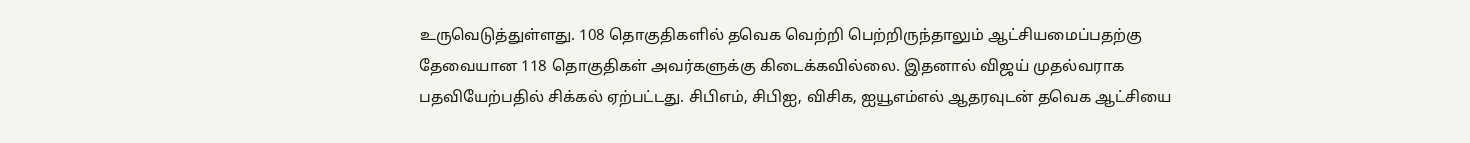உருவெடுத்துள்ளது. 108 தொகுதிகளில் தவெக வெற்றி பெற்றிருந்தாலும் ஆட்சியமைப்பதற்கு தேவையான 118 தொகுதிகள் அவர்களுக்கு கிடைக்கவில்லை. இதனால் விஜய் முதல்வராக பதவியேற்பதில் சிக்கல் ஏற்பட்டது. சிபிஎம், சிபிஐ, விசிக, ஐயூஎம்எல் ஆதரவுடன் தவெக ஆட்சியை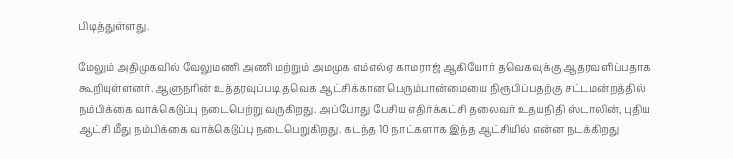பிடித்துள்ளது.

மேலும் அதிமுகவில் வேலுமணி அணி மற்றும் அமமுக எம்எல்ஏ காமராஜ் ஆகியோர் தவெகவுக்கு ஆதரவளிப்பதாக கூறியுள்ளனர். ஆளுநரின் உத்தரவுப்படி தவெக ஆட்சிக்கான பெரும்பான்மையை நிரூபிப்பதற்கு சட்டமன்றத்தில் நம்பிக்கை வாக்கெடுப்பு நடைபெற்று வருகிறது. அப்போது பேசிய எதிர்க்கட்சி தலைவர் உதயநிதி ஸ்டாலின், புதிய ஆட்சி மீது நம்பிக்கை வாக்கெடுப்பு நடைபெறுகிறது. கடந்த 10 நாட்களாக இந்த ஆட்சியில் என்ன நடக்கிறது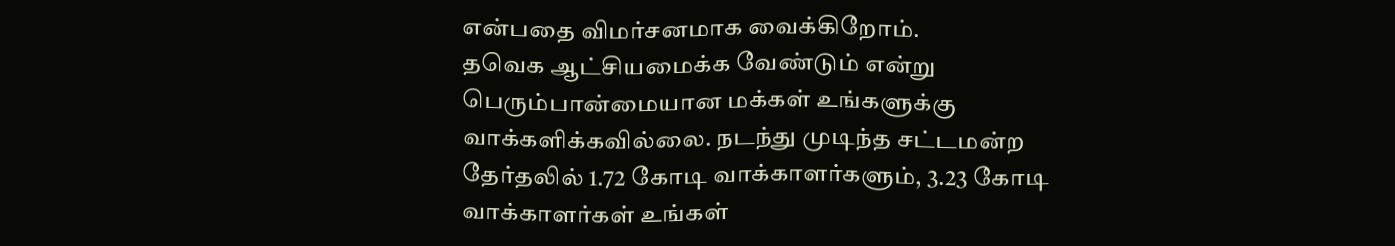என்பதை விமர்சனமாக வைக்கிறோம்.
தவெக ஆட்சியமைக்க வேண்டும் என்று பெரும்பான்மையான மக்கள் உங்களுக்கு வாக்களிக்கவில்லை. நடந்து முடிந்த சட்டமன்ற தேர்தலில் 1.72 கோடி வாக்காளர்களும், 3.23 கோடி வாக்காளர்கள் உங்கள்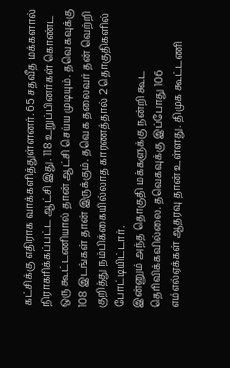கட்சிக்கு எதிராக வாக்களித்துள்ளனர். 65 சதவீத மக்களால் நிராகரிக்கப்பட்ட ஆட்சி இது. 118 உறுப்பினர்கள் கொண்ட ஒரு கூட்டணியால் தான் ஆட்சி செய்ய முடியும். தவெகவுக்கு 108 இடங்கள் தான் இருக்கும். தவெக தலைவர் தன் வெற்றி குறித்து நம்பிக்கையில்லாத காரணத்தால் 2 தொகுதிகளில் போட்டியிட்டார்.
இன்னும் அந்த தொகுதி மக்களுக்கு நன்றி கூட தெரிவிக்கவில்லை. தவெகவுக்கு இப்போது 106 எம்எல்ஏக்கள் ஆதரவு தான் உள்ளது. திமுக கூட்டணி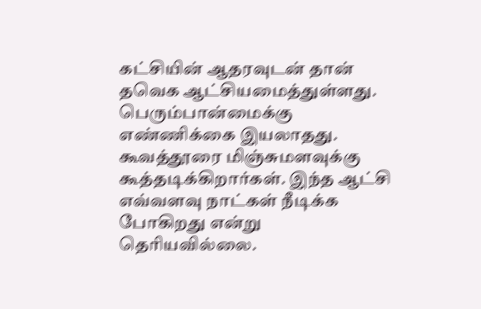கட்சியின் ஆதரவுடன் தான் தவெக ஆட்சியமைத்துள்ளது. பெரும்பான்மைக்கு எண்ணிக்கை இயலாதது. கூவத்தூரை மிஞ்சுமளவுக்கு கூத்தடிக்கிறார்கள். இந்த ஆட்சி எவ்வளவு நாட்கள் நீடிக்க போகிறது என்று தெரியவில்லை.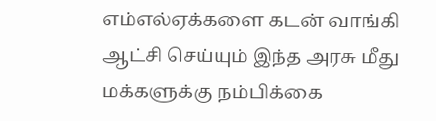எம்எல்ஏக்களை கடன் வாங்கி ஆட்சி செய்யும் இந்த அரசு மீது மக்களுக்கு நம்பிக்கை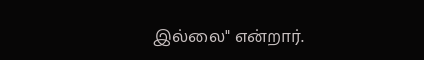இல்லை" என்றார்.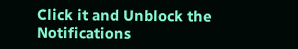Click it and Unblock the Notifications